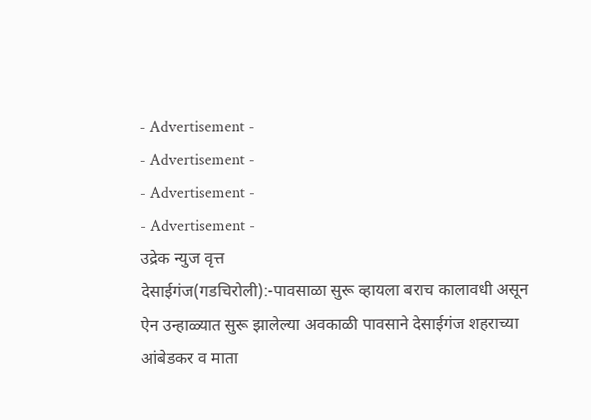- Advertisement -
- Advertisement -
- Advertisement -
- Advertisement -
उद्रेक न्युज वृत्त
देसाईगंज(गडचिरोली):-पावसाळा सुरू व्हायला बराच कालावधी असून ऐन उन्हाळ्यात सुरू झालेल्या अवकाळी पावसाने देसाईगंज शहराच्या आंबेडकर व माता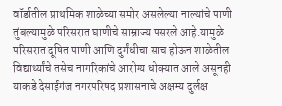वॉर्डातील प्राथमिक शाळेच्या समोर असलेल्या नाल्यांचे पाणी तुंबल्यामुळे परिसरात घाणीचे साम्राज्य पसरले आहे.यामुळे परिसरात दूषित पाणी आणि दुर्गंधीचा साच होऊन शाळेतील विद्यार्थ्यांचे तसेच नागरिकांचे आरोग्य धोक्यात आले असूनही याकडे देसाईगंज नगरपरिषद प्रशासनाचे अक्षम्य दुर्लक्ष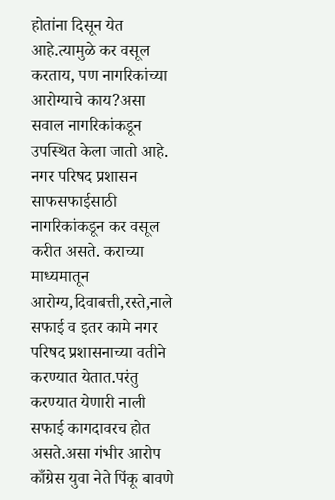होतांना दिसून येत आहे.त्यामुळे कर वसूल करताय, पण नागरिकांच्या आरोग्याचे काय?असा सवाल नागरिकांकडून उपस्थित केला जातो आहे.
नगर परिषद प्रशासन साफसफाईसाठी नागरिकांकडून कर वसूल करीत असते. कराच्या माध्यमातून आरोग्य,दिवाबत्ती,रस्ते,नाले सफाई व इतर कामे नगर परिषद प्रशासनाच्या वतीने करण्यात येतात.परंतु करण्यात येणारी नाली सफाई कागदावरच होत असते.असा गंभीर आरोप काँग्रेस युवा नेते पिंकू बावणे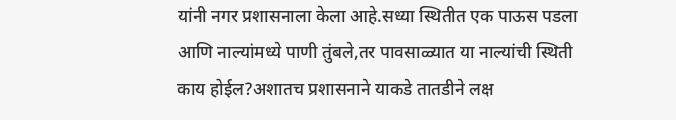यांनी नगर प्रशासनाला केला आहे.सध्या स्थितीत एक पाऊस पडला आणि नाल्यांमध्ये पाणी तुंबले,तर पावसाळ्यात या नाल्यांची स्थिती काय होईल?अशातच प्रशासनाने याकडे तातडीने लक्ष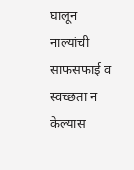घालून नाल्यांची साफसफाई व स्वच्छता न केल्यास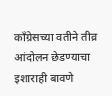काँग्रेसच्या वतीने तीव्र आंदोलन छेडण्याचा इशाराही बावणे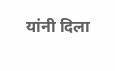यांनी दिला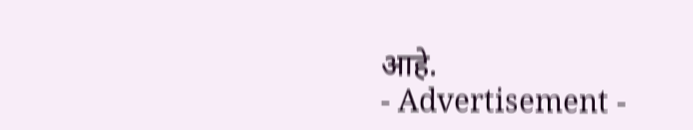आहे.
- Advertisement -